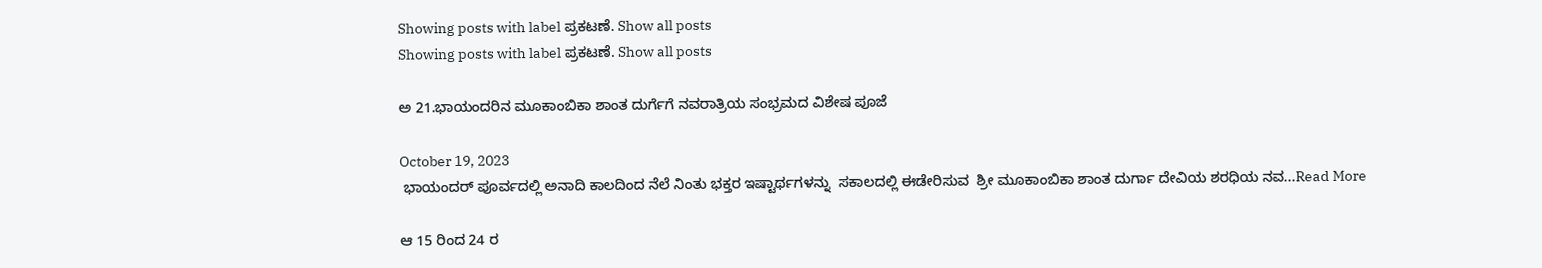Showing posts with label ಪ್ರಕಟಣೆ. Show all posts
Showing posts with label ಪ್ರಕಟಣೆ. Show all posts

ಅ 21.ಭಾಯಂದರಿನ ಮೂಕಾಂಬಿಕಾ ಶಾಂತ ದುರ್ಗೆಗೆ ನವರಾತ್ರಿಯ ಸಂಭ್ರಮದ ವಿಶೇಷ ಪೂಜೆ

October 19, 2023
 ಭಾಯಂದರ್ ಪೂರ್ವದಲ್ಲಿ ಅನಾದಿ ಕಾಲದಿಂದ ನೆಲೆ ನಿಂತು ಭಕ್ತರ ಇಷ್ಟಾರ್ಥಗಳನ್ನು  ಸಕಾಲದಲ್ಲಿ ಈಡೇರಿಸುವ  ಶ್ರೀ ಮೂಕಾಂಬಿಕಾ ಶಾಂತ ದುರ್ಗಾ ದೇವಿಯ ಶರಧಿಯ ನವ...Read More

ಆ 15 ರಿಂದ 24 ರ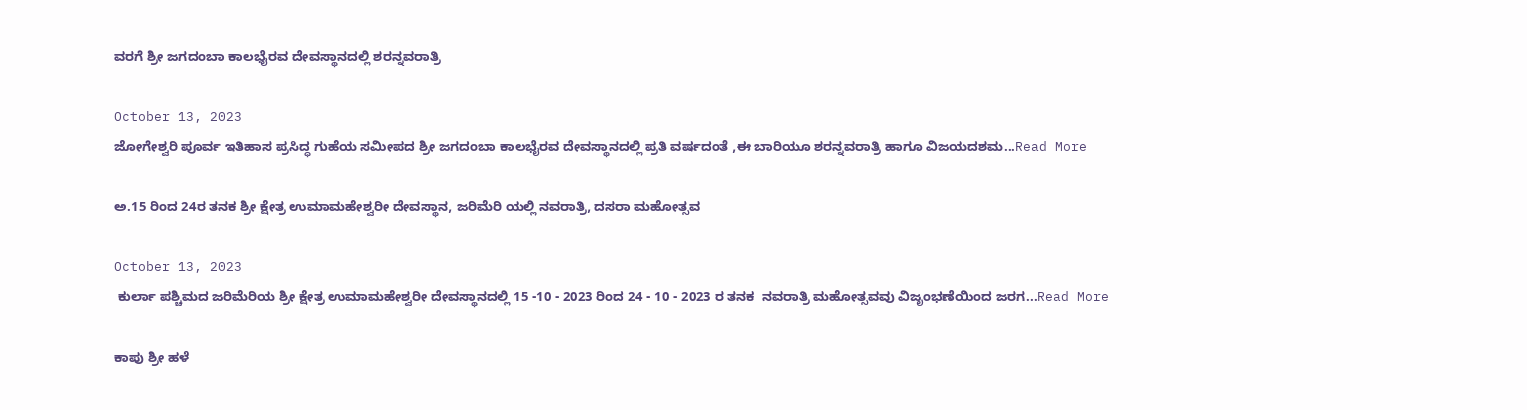ವರಗೆ ಶ್ರೀ ಜಗದಂಬಾ ಕಾಲಭೈರವ ದೇವಸ್ಥಾನದಲ್ಲಿ ಶರನ್ನವರಾತ್ರಿ

October 13, 2023
ಜೋಗೇಶ್ವರಿ ಪೂರ್ವ ಇತಿಹಾಸ ಪ್ರಸಿದ್ಧ ಗುಹೆಯ ಸಮೀಪದ ಶ್ರೀ ಜಗದಂಬಾ ಕಾಲಭೈರವ ದೇವಸ್ಥಾನದಲ್ಲಿ ಪ್ರತಿ ವರ್ಷದಂತೆ ,ಈ ಬಾರಿಯೂ ಶರನ್ನವರಾತ್ರಿ ಹಾಗೂ ವಿಜಯದಶಮ...Read More

ಅ.15 ರಿಂದ 24ರ ತನಕ ಶ್ರೀ ಕ್ಷೇತ್ರ ಉಮಾಮಹೇಶ್ವರೀ ದೇವಸ್ಥಾನ, ಜರಿಮೆರಿ ಯಲ್ಲಿ ನವರಾತ್ರಿ, ದಸರಾ ಮಹೋತ್ಸವ

October 13, 2023
 ಕುರ್ಲಾ ಪಶ್ಚಿಮದ ಜರಿಮೆರಿಯ ಶ್ರೀ ಕ್ಷೇತ್ರ ಉಮಾಮಹೇಶ್ವರೀ ದೇವಸ್ಥಾನದಲ್ಲಿ 15 -10 - 2023 ರಿಂದ 24 - 10 - 2023 ರ ತನಕ  ನವರಾತ್ರಿ ಮಹೋತ್ಸವವು ವಿಜೃಂಭಣೆಯಿಂದ ಜರಗ...Read More

ಕಾಪು ಶ್ರೀ ಹಳೆ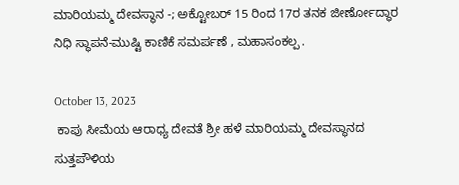ಮಾರಿಯಮ್ಮ ದೇವಸ್ಥಾನ -; ಅಕ್ಟೋಬರ್ 15 ರಿಂದ 17ರ ತನಕ ಜೀರ್ಣೋದ್ಧಾರ ನಿಧಿ ಸ್ಥಾಪನೆ-ಮುಷ್ಟಿ ಕಾಣಿಕೆ ಸಮರ್ಪಣೆ , ಮಹಾಸಂಕಲ್ಪ .

October 13, 2023
 ಕಾಪು ಸೀಮೆಯ ಆರಾಧ್ಯ ದೇವತೆ ಶ್ರೀ ಹಳೆ ಮಾರಿಯಮ್ಮ ದೇವಸ್ಥಾನದ ಸುತ್ತಪೌಳಿಯ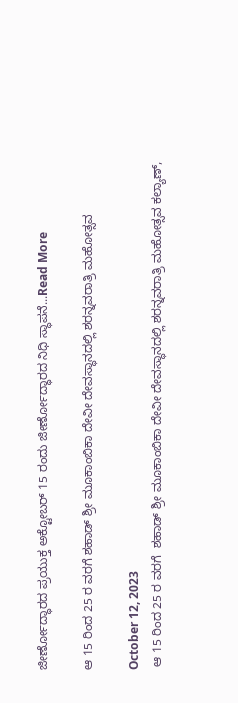ಜೀರ್ಣೋದ್ಧಾರದ ಪ್ರಯುಕ್ತ ಅಕ್ಟೋಬರ್ 15 ರಂದು ಜೀರ್ಣೋದ್ಧಾರದ ನಿಧಿ ಸ್ಥಾಪನೆ...Read More

ಆ 15 ರಿಂದ 25 ರ ವರಗೆ ಶಹಾಡ್ ಶ್ರೀ ಮೂಕಾಂಬಿಕಾ ದೇವೀ ದೇವಸ್ಥಾನದಲ್ಲಿ ಶರನ್ನವರಾತ್ರಿ ಮಹೋತ್ಸವ

October 12, 2023
 ಆ 15 ರಿಂದ 25 ರ ವರಗೆ  ಶಹಾಡ್ ಶ್ರೀ ಮೂಕಾಂಬಿಕಾ ದೇವೀ ದೇವಸ್ಥಾನದಲ್ಲಿ ಶರನ್ನವರಾತ್ರಿ ಮಹೋತ್ಸವ ಕಲ್ಯಾಣ್,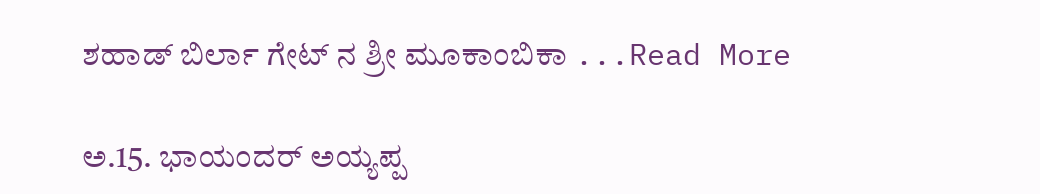ಶಹಾಡ್ ಬಿರ್ಲಾ ಗೇಟ್ ನ ಶ್ರೀ ಮೂಕಾಂಬಿಕಾ ...Read More

ಅ.15. ಭಾಯಂದರ್ ಅಯ್ಯಪ್ಪ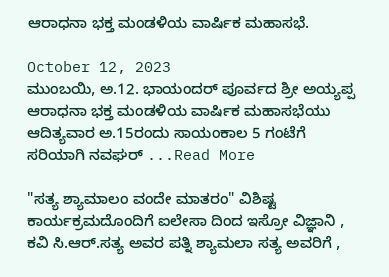ಆರಾಧನಾ ಭಕ್ತ ಮಂಡಳಿಯ ವಾರ್ಷಿಕ ಮಹಾಸಭೆ.

October 12, 2023
ಮುಂಬಯಿ, ಅ.12. ಭಾಯಂದರ್ ಪೂರ್ವದ ಶ್ರೀ ಅಯ್ಯಪ್ಪ ಆರಾಧನಾ ಭಕ್ತ ಮಂಡಳಿಯ ವಾರ್ಷಿಕ ಮಹಾಸಭೆಯು ಆದಿತ್ಯವಾರ ಅ.15ರಂದು ಸಾಯಂಕಾಲ 5 ಗಂಟೆಗೆ ಸರಿಯಾಗಿ ನವಘರ್ ...Read More

"ಸತ್ಯ ಶ್ಯಾಮಾಲಂ ವಂದೇ ಮಾತರಂ" ವಿಶಿಷ್ಟ ಕಾರ್ಯಕ್ರಮದೊಂದಿಗೆ ಐಲೇಸಾ ದಿಂದ ಇಸ್ರೋ ವಿಜ್ಞಾನಿ , ಕವಿ ಸಿ.ಆರ್.ಸತ್ಯ ಅವರ ಪತ್ನಿ ಶ್ಯಾಮಲಾ ಸತ್ಯ ಅವರಿಗೆ ,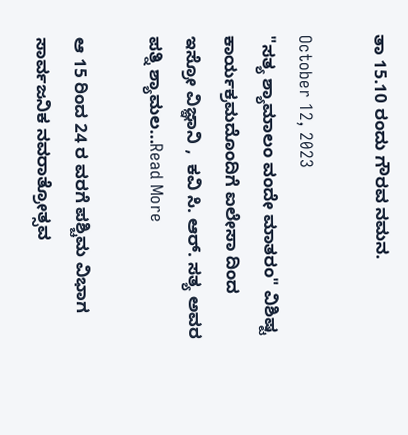ತಾ 15.10 ರಂದು ಗೌರವ ನಮನ.

October 12, 2023
"ಸತ್ಯ ಶ್ಯಾಮಾಲಂ ವಂದೇ ಮಾತರಂ" ವಿಶಿಷ್ಟ ಕಾರ್ಯಕ್ರಮದೊಂದಿಗೆ ಐಲೇಸಾ ದಿಂದ  ಇಸ್ರೋ ವಿಜ್ಞಾನಿ ,  ಕವಿ ಸಿ. ಆರ್. ಸತ್ಯ ಅವರ ಪತ್ನಿ ಶ್ಯಾಮಲ...Read More

ಆ 15 ರಿಂದ 24 ರ ವರಗೆ ಪಶ್ಚಿಮ ವಿಭಾಗ ಸಾರ್ವಜನಿಕ ನವರಾತ್ರೋತ್ಸವ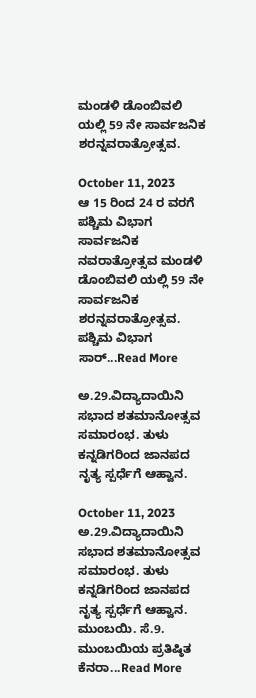ಮಂಡಳಿ ಡೊಂಬಿವಲಿ ಯಲ್ಲಿ 59 ನೇ ಸಾರ್ವಜನಿಕ ಶರನ್ನವರಾತ್ರೋತ್ಸವ.

October 11, 2023
ಆ 15 ರಿಂದ 24 ರ ವರಗೆ ಪಶ್ಚಿಮ ವಿಭಾಗ ಸಾರ್ವಜನಿಕ ನವರಾತ್ರೋತ್ಸವ ಮಂಡಳಿ ಡೊಂಬಿವಲಿ ಯಲ್ಲಿ 59 ನೇ ಸಾರ್ವಜನಿಕ ಶರನ್ನವರಾತ್ರೋತ್ಸವ. ಪಶ್ಚಿಮ ವಿಭಾಗ ಸಾರ್...Read More

ಅ.29.ವಿದ್ಯಾದಾಯಿನಿ ಸಭಾದ ಶತಮಾನೋತ್ಸವ ಸಮಾರಂಭ. ತುಳು ಕನ್ನಡಿಗರಿಂದ ಜಾನಪದ ನೃತ್ಯ ಸ್ಪರ್ಧೆಗೆ ಆಹ್ವಾನ.

October 11, 2023
ಅ.29.ವಿದ್ಯಾದಾಯಿನಿ ಸಭಾದ ಶತಮಾನೋತ್ಸವ ಸಮಾರಂಭ. ತುಳು ಕನ್ನಡಿಗರಿಂದ ಜಾನಪದ ನೃತ್ಯ ಸ್ಪರ್ಧೆಗೆ ಆಹ್ವಾನ.  ಮುಂಬಯಿ. ಸೆ.9. ಮುಂಬಯಿಯ ಪ್ರತಿಷ್ಠಿತ ಕೆನರಾ...Read More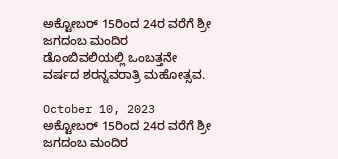ಅಕ್ಟೋಬರ್ 15ರಿಂದ 24ರ ವರೆಗೆ ಶ್ರೀ ಜಗದಂಬ ಮಂದಿರ ಡೊಂಬಿವಲಿಯಲ್ಲಿ ಒಂಬತ್ತನೇ ವರ್ಷದ ಶರನ್ನವರಾತ್ರಿ ಮಹೋತ್ಸವ.

October 10, 2023
ಅಕ್ಟೋಬರ್ 15ರಿಂದ 24ರ ವರೆಗೆ ಶ್ರೀ ಜಗದಂಬ ಮಂದಿರ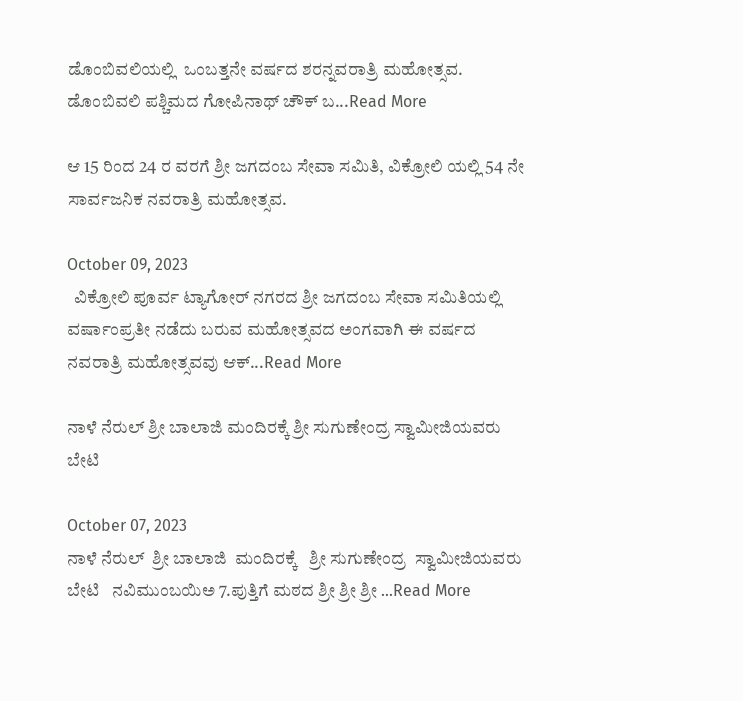ಡೊಂಬಿವಲಿಯಲ್ಲಿ  ಒಂಬತ್ತನೇ ವರ್ಷದ ಶರನ್ನವರಾತ್ರಿ ಮಹೋತ್ಸವ.  ಡೊಂಬಿವಲಿ ಪಶ್ಚಿಮದ ಗೋಪಿನಾಥ್ ಚೌಕ್ ಬ...Read More

ಆ 15 ರಿಂದ 24 ರ ವರಗೆ ಶ್ರೀ ಜಗದಂಬ ಸೇವಾ ಸಮಿತಿ, ವಿಕ್ರೋಲಿ ಯಲ್ಲಿ 54 ನೇ ಸಾರ್ವಜನಿಕ ನವರಾತ್ರಿ ಮಹೋತ್ಸವ.

October 09, 2023
  ವಿಕ್ರೋಲಿ ಪೂರ್ವ ಟ್ಯಾಗೋರ್ ನಗರದ ಶ್ರೀ ಜಗದಂಬ ಸೇವಾ ಸಮಿತಿಯಲ್ಲಿ ವರ್ಷಾಂಪ್ರತೀ ನಡೆದು ಬರುವ ಮಹೋತ್ಸವದ ಅಂಗವಾಗಿ ಈ ವರ್ಷದ ನವರಾತ್ರಿ ಮಹೋತ್ಸವವು ಆಕ್...Read More

ನಾಳೆ ನೆರುಲ್ ಶ್ರೀ ಬಾಲಾಜಿ ಮಂದಿರಕ್ಕೆ ಶ್ರೀ ಸುಗುಣೇಂದ್ರ ಸ್ವಾಮೀಜಿಯವರು ಬೇಟಿ

October 07, 2023
ನಾಳೆ ನೆರುಲ್  ಶ್ರೀ ಬಾಲಾಜಿ  ಮಂದಿರಕ್ಕೆ   ಶ್ರೀ ಸುಗುಣೇಂದ್ರ  ಸ್ವಾಮೀಜಿಯವರು ಬೇಟಿ   ನವಿಮುಂಬಯಿಅ 7.ಪುತ್ತಿಗೆ ಮಠದ ಶ್ರೀ ಶ್ರೀ ಶ್ರೀ ...Read More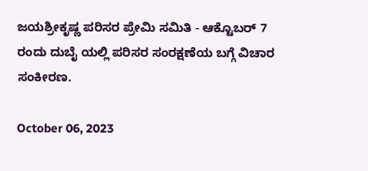ಜಯಶ್ರೀಕೃಷ್ಣ ಪರಿಸರ ಪ್ರೇಮಿ ಸಮಿತಿ - ಆಕ್ಟೊಬರ್ 7 ರಂದು ದುಬೈ ಯಲ್ಲಿ ಪರಿಸರ ಸಂರಕ್ಷಣೆಯ ಬಗ್ಗೆ ವಿಚಾರ ಸಂಕೀರಣ.

October 06, 2023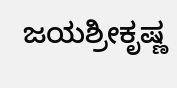ಜಯಶ್ರೀಕೃಷ್ಣ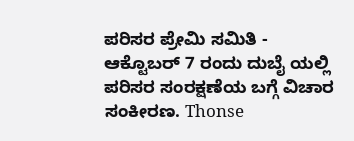ಪರಿಸರ ಪ್ರೇಮಿ ಸಮಿತಿ -   ಆಕ್ಟೊಬರ್ 7 ರಂದು ದುಬೈ ಯಲ್ಲಿ ಪರಿಸರ ಸಂರಕ್ಷಣೆಯ ಬಗ್ಗೆ ವಿಚಾರ ಸಂಕೀರಣ. Thonse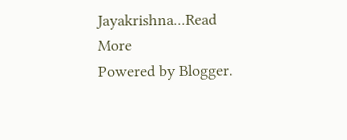Jayakrishna...Read More
Powered by Blogger.